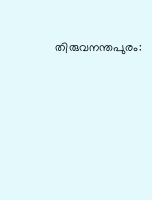തിരുവനന്തപുരം: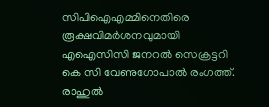സിപിഐഎമ്മിനെതിരെ രൂക്ഷവിമർശനവുമായി എഐസിസി ജനറൽ സെക്രട്ടറി കെ സി വേണുഗോപാൽ രംഗത്ത്. രാഹുൽ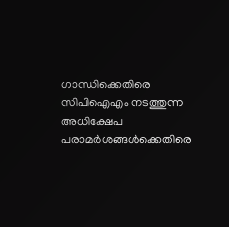ഗാന്ധിക്കെതിരെ സിപിഐഎം നടത്തുന്ന അധിക്ഷേപ പരാമർശങ്ങൾക്കെതിരെ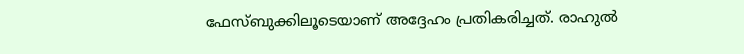ഫേസ്ബുക്കിലൂടെയാണ് അദ്ദേഹം പ്രതികരിച്ചത്. രാഹുൽ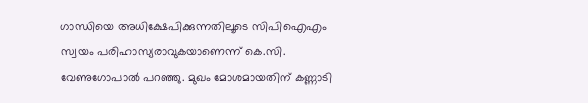ഗാന്ധിയെ അധിക്ഷേപിക്കുന്നതിലൂടെ സിപിഐഎം സ്വയം പരിഹാസ്യരാവുകയാണെന്ന് കെ.സി. വേണുഗോപാൽ പറഞ്ഞു. മുഖം മോശമായതിന് കണ്ണാടി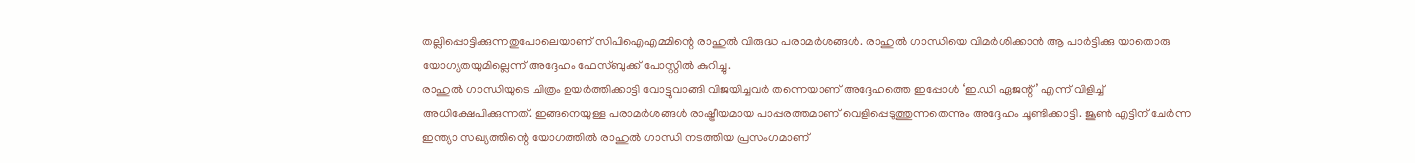തല്ലിപ്പൊട്ടിക്കുന്നതുപോലെയാണ് സിപിഐഎമ്മിന്റെ രാഹുൽ വിരുദ്ധ പരാമർശങ്ങൾ. രാഹുൽ ഗാന്ധിയെ വിമർശിക്കാൻ ആ പാർട്ടിക്കു യാതൊരു യോഗ്യതയുമില്ലെന്ന് അദ്ദേഹം ഫേസ്ബുക്ക് പോസ്റ്റിൽ കുറിച്ചു.
രാഹുൽ ഗാന്ധിയുടെ ചിത്രം ഉയർത്തിക്കാട്ടി വോട്ടുവാങ്ങി വിജയിച്ചവർ തന്നെയാണ് അദ്ദേഹത്തെ ഇപ്പോൾ ‘ഇ.ഡി ഏജന്റ്’ എന്ന് വിളിച്ച് അധിക്ഷേപിക്കുന്നത്. ഇങ്ങനെയുള്ള പരാമർശങ്ങൾ രാഷ്ട്രീയമായ പാപ്പരത്തമാണ് വെളിപ്പെടുത്തുന്നതെന്നും അദ്ദേഹം ചൂണ്ടിക്കാട്ടി. ജൂൺ എട്ടിന് ചേർന്ന ഇന്ത്യാ സഖ്യത്തിന്റെ യോഗത്തിൽ രാഹുൽ ഗാന്ധി നടത്തിയ പ്രസംഗമാണ്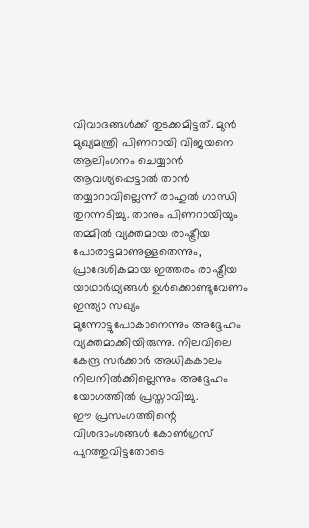വിവാദങ്ങൾക്ക് തുടക്കമിട്ടത്. മുൻ മുഖ്യമന്ത്രി പിണറായി വിജയനെ ആലിംഗനം ചെയ്യാൻ ആവശ്യപ്പെട്ടാൽ താൻ തയ്യാറാവില്ലെന്ന് രാഹുൽ ഗാന്ധി തുറന്നടിച്ചു. താനും പിണറായിയും തമ്മിൽ വ്യക്തമായ രാഷ്ട്രീയ പോരാട്ടമാണുള്ളതെന്നും, പ്രാദേശികമായ ഇത്തരം രാഷ്ട്രീയ യാഥാർഥ്യങ്ങൾ ഉൾക്കൊണ്ടുവേണം ഇന്ത്യാ സഖ്യം മുന്നോട്ടുപോകാനെന്നും അദ്ദേഹം വ്യക്തമാക്കിയിരുന്നു. നിലവിലെ കേന്ദ്ര സർക്കാർ അധികകാലം നിലനിൽക്കില്ലെന്നും അദ്ദേഹം യോഗത്തിൽ പ്രസ്താവിച്ചു.
ഈ പ്രസംഗത്തിന്റെ വിശദാംശങ്ങൾ കോൺഗ്രസ് പുറത്തുവിട്ടതോടെ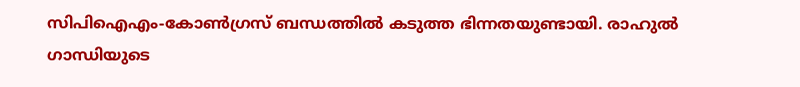സിപിഐഎം-കോൺഗ്രസ് ബന്ധത്തിൽ കടുത്ത ഭിന്നതയുണ്ടായി. രാഹുൽ ഗാന്ധിയുടെ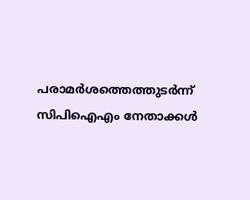പരാമർശത്തെത്തുടർന്ന് സിപിഐഎം നേതാക്കൾ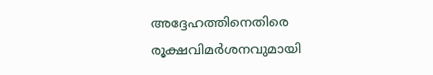അദ്ദേഹത്തിനെതിരെ രൂക്ഷവിമർശനവുമായി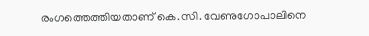രംഗത്തെത്തിയതാണ് കെ.സി. വേണുഗോപാലിനെ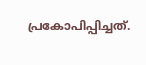പ്രകോപിപ്പിച്ചത്.